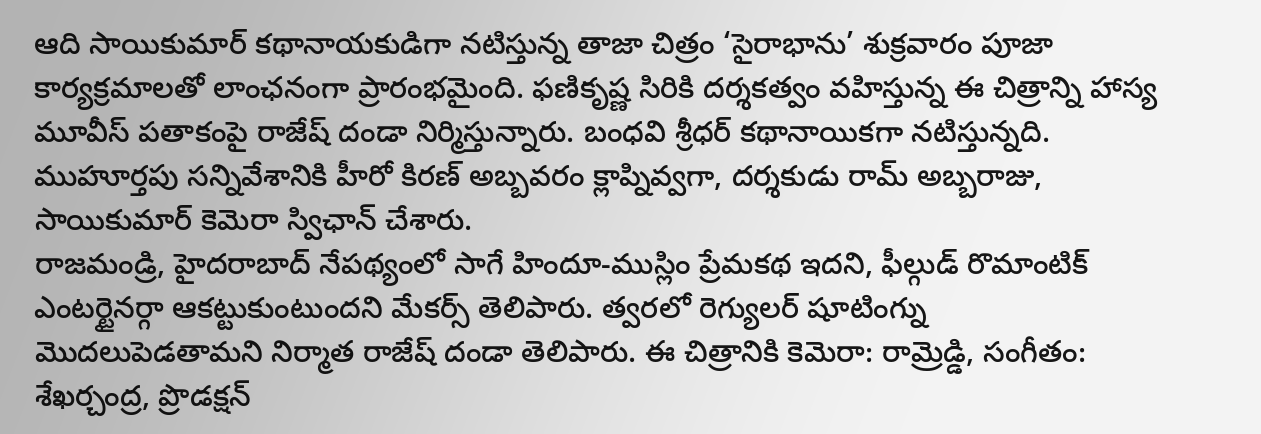ఆది సాయికుమార్ కథానాయకుడిగా నటిస్తున్న తాజా చిత్రం ‘సైరాభాను’ శుక్రవారం పూజా కార్యక్రమాలతో లాంఛనంగా ప్రారంభమైంది. ఫణికృష్ణ సిరికి దర్శకత్వం వహిస్తున్న ఈ చిత్రాన్ని హాస్య మూవీస్ పతాకంపై రాజేష్ దండా నిర్మిస్తున్నారు. బంధవి శ్రీధర్ కథానాయికగా నటిస్తున్నది. ముహూర్తపు సన్నివేశానికి హీరో కిరణ్ అబ్బవరం క్లాప్నివ్వగా, దర్శకుడు రామ్ అబ్బరాజు, సాయికుమార్ కెమెరా స్విఛాన్ చేశారు.
రాజమండ్రి, హైదరాబాద్ నేపథ్యంలో సాగే హిందూ-ముస్లిం ప్రేమకథ ఇదని, ఫీల్గుడ్ రొమాంటిక్ ఎంటర్టైనర్గా ఆకట్టుకుంటుందని మేకర్స్ తెలిపారు. త్వరలో రెగ్యులర్ షూటింగ్ను మొదలుపెడతామని నిర్మాత రాజేష్ దండా తెలిపారు. ఈ చిత్రానికి కెమెరా: రామ్రెడ్డి, సంగీతం: శేఖర్చంద్ర, ప్రొడక్షన్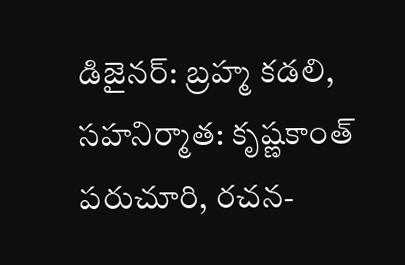డిజైనర్: బ్రహ్మ కడలి, సహనిర్మాత: కృష్ణకాంత్ పరుచూరి, రచన-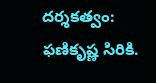దర్శకత్వం: ఫణికృష్ణ సిరికి.